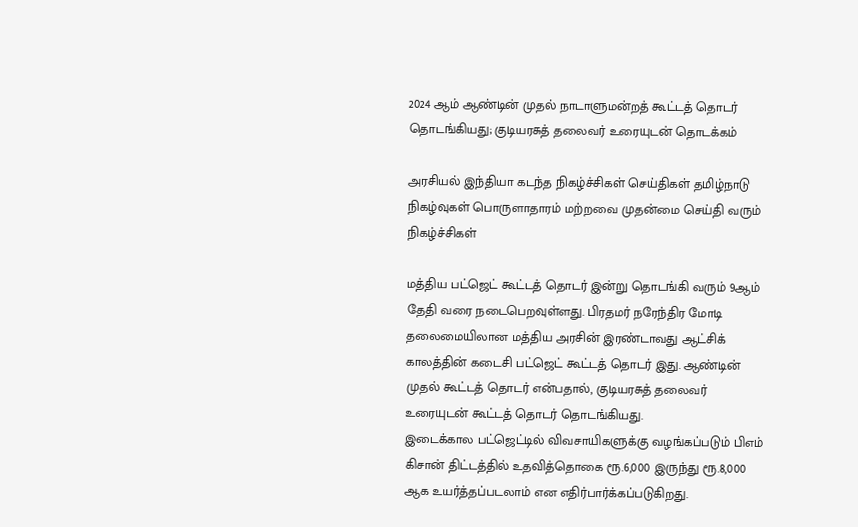2024 ஆம் ஆண்டின் முதல் நாடாளுமன்றத் கூட்டத் தொடர் தொடங்கியது; குடியரசுத் தலைவர் உரையுடன் தொடக்கம்

அரசியல் இந்தியா கடந்த நிகழ்ச்சிகள் செய்திகள் தமிழ்நாடு நிகழ்வுகள் பொருளாதாரம் மற்றவை முதன்மை செய்தி வரும் நிகழ்ச்சிகள்

மத்திய பட்ஜெட் கூட்டத் தொடர் இன்று தொடங்கி வரும் 9ஆம் தேதி வரை நடைபெறவுள்ளது. பிரதமர் நரேந்திர மோடி தலைமையிலான மத்திய அரசின் இரண்டாவது ஆட்சிக் காலத்தின் கடைசி பட்ஜெட் கூட்டத் தொடர் இது. ஆண்டின் முதல் கூட்டத் தொடர் என்பதால், குடியரசுத் தலைவர் உரையுடன் கூட்டத் தொடர் தொடங்கியது.
இடைக்கால பட்ஜெட்டில் விவசாயிகளுக்கு வழங்கப்படும் பிஎம் கிசான் திட்டத்தில் உதவித்தொகை ரூ.6,000 இருந்து ரூ.8,000 ஆக உயர்த்தப்படலாம் என எதிர்பார்க்கப்படுகிறது.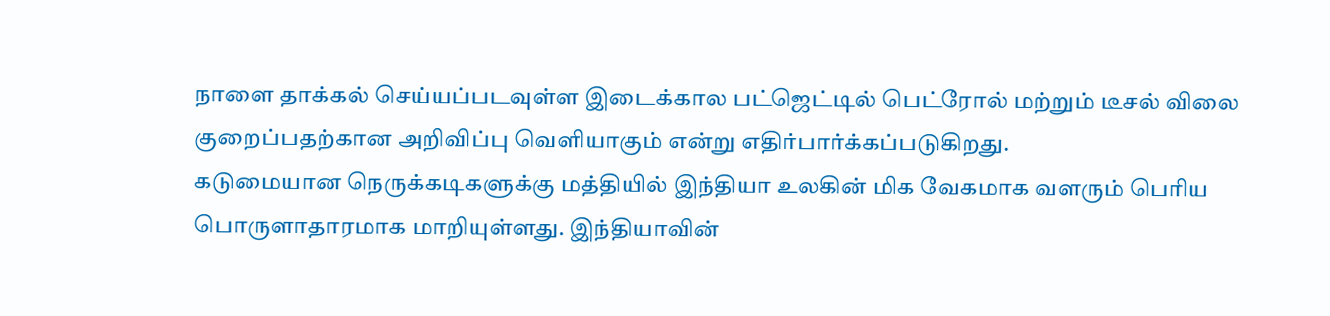நாளை தாக்கல் செய்யப்படவுள்ள இடைக்கால பட்ஜெட்டில் பெட்ரோல் மற்றும் டீசல் விலை குறைப்பதற்கான அறிவிப்பு வெளியாகும் என்று எதிர்பார்க்கப்படுகிறது.
கடுமையான நெருக்கடிகளுக்கு மத்தியில் இந்தியா உலகின் மிக வேகமாக வளரும் பெரிய பொருளாதாரமாக மாறியுள்ளது. இந்தியாவின்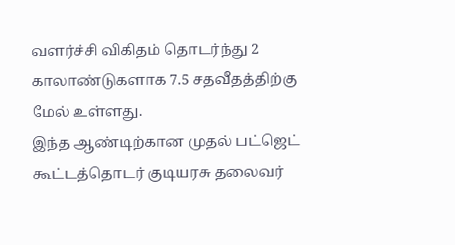வளர்ச்சி விகிதம் தொடர்ந்து 2 காலாண்டுகளாக 7.5 சதவீதத்திற்கு மேல் உள்ளது.
இந்த ஆண்டிற்கான முதல் பட்ஜெட் கூட்டத்தொடர் குடியரசு தலைவர்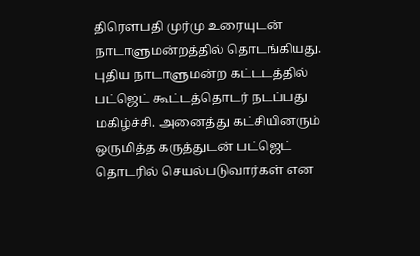திரௌபதி முர்மு உரையுடன் நாடாளுமன்றத்தில் தொடங்கியது.
புதிய நாடாளுமன்ற கட்டடத்தில் பட்ஜெட் கூட்டத்தொடர் நடப்பது மகிழ்ச்சி. அனைத்து கட்சியினரும் ஒருமித்த கருத்துடன் பட்ஜெட் தொடரில் செயல்படுவார்கள் என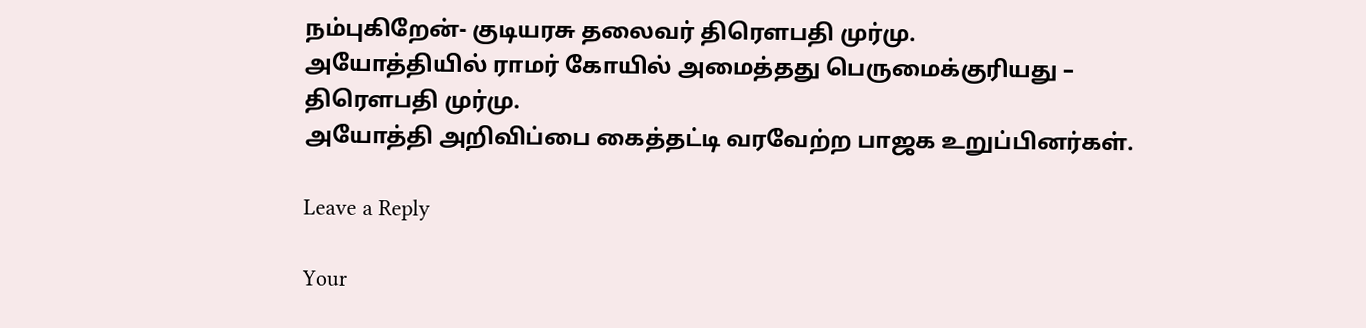நம்புகிறேன்- குடியரசு தலைவர் திரௌபதி முர்மு.
அயோத்தியில் ராமர் கோயில் அமைத்தது பெருமைக்குரியது – திரௌபதி முர்மு.
அயோத்தி அறிவிப்பை கைத்தட்டி வரவேற்ற பாஜக உறுப்பினர்கள்.

Leave a Reply

Your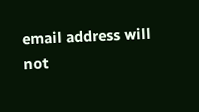email address will not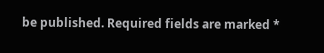be published. Required fields are marked *